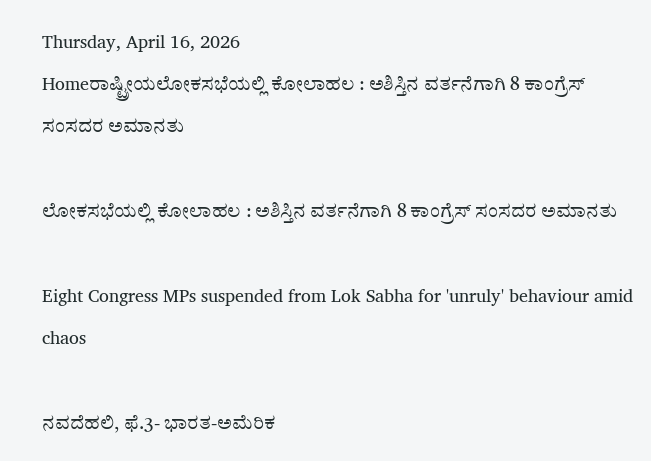Thursday, April 16, 2026
Homeರಾಷ್ಟ್ರೀಯಲೋಕಸಭೆಯಲ್ಲಿ ಕೋಲಾಹಲ : ಅಶಿಸ್ತಿನ ವರ್ತನೆಗಾಗಿ 8 ಕಾಂಗ್ರೆಸ್ ಸಂಸದರ ಅಮಾನತು

ಲೋಕಸಭೆಯಲ್ಲಿ ಕೋಲಾಹಲ : ಅಶಿಸ್ತಿನ ವರ್ತನೆಗಾಗಿ 8 ಕಾಂಗ್ರೆಸ್ ಸಂಸದರ ಅಮಾನತು

Eight Congress MPs suspended from Lok Sabha for 'unruly' behaviour amid chaos

ನವದೆಹಲಿ, ಫೆ.3- ಭಾರತ-ಅಮೆರಿಕ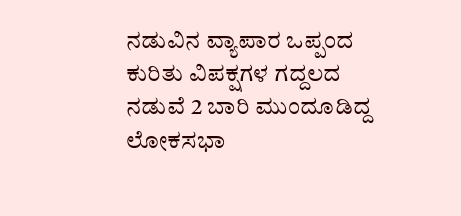ನಡುವಿನ ವ್ಯಾಪಾರ ಒಪ್ಪಂದ ಕುರಿತು ವಿಪಕ್ಷಗಳ ಗದ್ದಲದ ನಡುವೆ 2 ಬಾರಿ ಮುಂದೂಡಿದ್ದ ಲೋಕಸಭಾ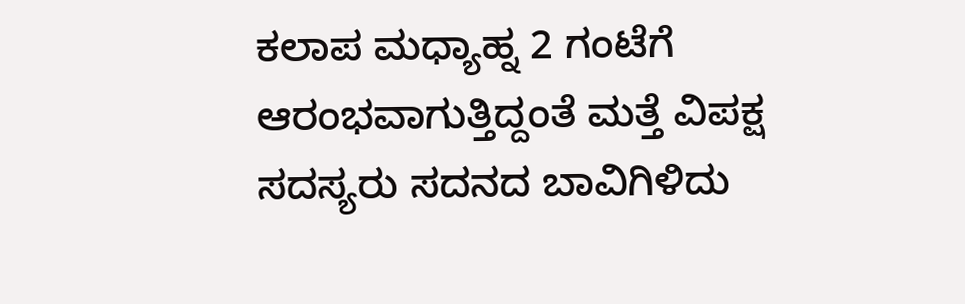ಕಲಾಪ ಮಧ್ಯಾಹ್ನ 2 ಗಂಟೆಗೆ ಆರಂಭವಾಗುತ್ತಿದ್ದಂತೆ ಮತ್ತೆ ವಿಪಕ್ಷ ಸದಸ್ಯರು ಸದನದ ಬಾವಿಗಿಳಿದು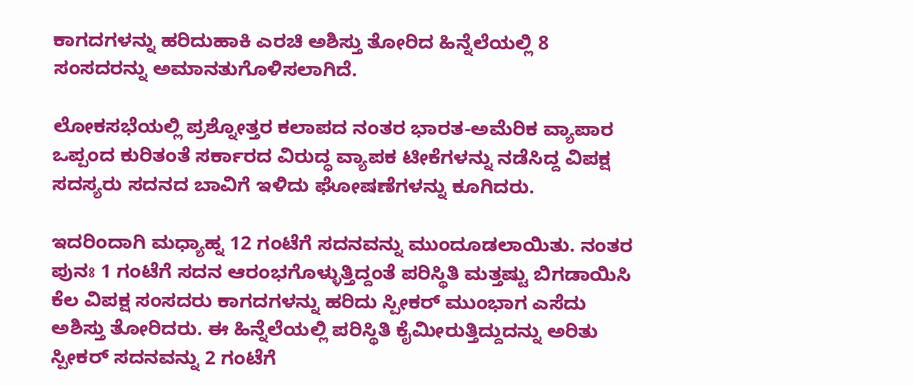ಕಾಗದಗಳನ್ನು ಹರಿದುಹಾಕಿ ಎರಚಿ ಅಶಿಸ್ತು ತೋರಿದ ಹಿನ್ನೆಲೆಯಲ್ಲಿ 8 ಸಂಸದರನ್ನು ಅಮಾನತುಗೊಳಿಸಲಾಗಿದೆ.

ಲೋಕಸಭೆಯಲ್ಲಿ ಪ್ರಶ್ನೋತ್ತರ ಕಲಾಪದ ನಂತರ ಭಾರತ-ಅಮೆರಿಕ ವ್ಯಾಪಾರ ಒಪ್ಪಂದ ಕುರಿತಂತೆ ಸರ್ಕಾರದ ವಿರುದ್ಧ ವ್ಯಾಪಕ ಟೀಕೆಗಳನ್ನು ನಡೆಸಿದ್ದ ವಿಪಕ್ಷ ಸದಸ್ಯರು ಸದನದ ಬಾವಿಗೆ ಇಳಿದು ಘೋಷಣೆಗಳನ್ನು ಕೂಗಿದರು.

ಇದರಿಂದಾಗಿ ಮಧ್ಯಾಹ್ನ 12 ಗಂಟೆಗೆ ಸದನವನ್ನು ಮುಂದೂಡಲಾಯಿತು. ನಂತರ ಪುನಃ 1 ಗಂಟೆಗೆ ಸದನ ಆರಂಭಗೊಳ್ಳುತ್ತಿದ್ದಂತೆ ಪರಿಸ್ಥಿತಿ ಮತ್ತಷ್ಟು ಬಿಗಡಾಯಿಸಿ ಕೆಲ ವಿಪಕ್ಷ ಸಂಸದರು ಕಾಗದಗಳನ್ನು ಹರಿದು ಸ್ಪೀಕರ್‌ ಮುಂಭಾಗ ಎಸೆದು ಅಶಿಸ್ತು ತೋರಿದರು. ಈ ಹಿನ್ನೆಲೆಯಲ್ಲಿ ಪರಿಸ್ಥಿತಿ ಕೈಮೀರುತ್ತಿದ್ದುದನ್ನು ಅರಿತು ಸ್ಪೀಕರ್‌ ಸದನವನ್ನು 2 ಗಂಟೆಗೆ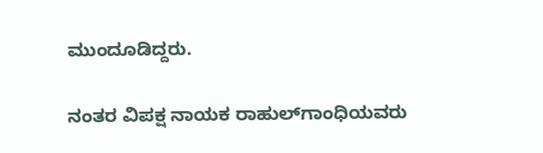ಮುಂದೂಡಿದ್ದರು.

ನಂತರ ವಿಪಕ್ಷ ನಾಯಕ ರಾಹುಲ್‌ಗಾಂಧಿಯವರು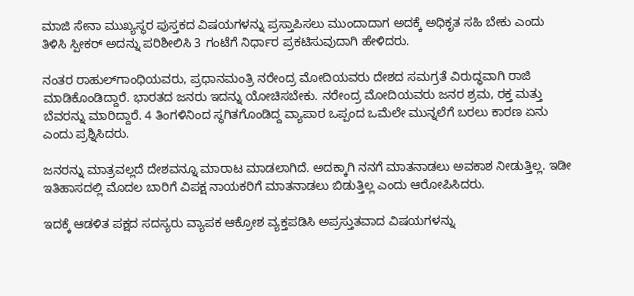ಮಾಜಿ ಸೇನಾ ಮುಖ್ಯಸ್ಥರ ಪುಸ್ತಕದ ವಿಷಯಗಳನ್ನು ಪ್ರಸ್ತಾಪಿಸಲು ಮುಂದಾದಾಗ ಅದಕ್ಕೆ ಅಧಿಕೃತ ಸಹಿ ಬೇಕು ಎಂದು ತಿಳಿಸಿ ಸ್ಪೀಕರ್‌ ಅದನ್ನು ಪರಿಶೀಲಿಸಿ 3 ಗಂಟೆಗೆ ನಿರ್ಧಾರ ಪ್ರಕಟಿಸುವುದಾಗಿ ಹೇಳಿದರು.

ನಂತರ ರಾಹುಲ್‌ಗಾಂಧಿಯವರು, ಪ್ರಧಾನಮಂತ್ರಿ ನರೇಂದ್ರ ಮೋದಿಯವರು ದೇಶದ ಸಮಗ್ರತೆ ವಿರುದ್ಧವಾಗಿ ರಾಜಿ ಮಾಡಿಕೊಂಡಿದ್ದಾರೆ. ಭಾರತದ ಜನರು ಇದನ್ನು ಯೋಚಿಸಬೇಕು. ನರೇಂದ್ರ ಮೋದಿಯವರು ಜನರ ಶ್ರಮ, ರಕ್ತ ಮತ್ತು ಬೆವರನ್ನು ಮಾರಿದ್ದಾರೆ. 4 ತಿಂಗಳಿನಿಂದ ಸ್ಥಗಿತಗೊಂಡಿದ್ದ ವ್ಯಾಪಾರ ಒಪ್ಪಂದ ಒಮೆಲೇ ಮುನ್ನಲೆಗೆ ಬರಲು ಕಾರಣ ಏನು ಎಂದು ಪ್ರಶ್ನಿಸಿದರು.

ಜನರನ್ನು ಮಾತ್ರವಲ್ಲದೆ ದೇಶವನ್ನೂ ಮಾರಾಟ ಮಾಡಲಾಗಿದೆ. ಅದಕ್ಕಾಗಿ ನನಗೆ ಮಾತನಾಡಲು ಅವಕಾಶ ನೀಡುತ್ತಿಲ್ಲ. ಇಡೀ ಇತಿಹಾಸದಲ್ಲಿ ಮೊದಲ ಬಾರಿಗೆ ವಿಪಕ್ಷ ನಾಯಕರಿಗೆ ಮಾತನಾಡಲು ಬಿಡುತ್ತಿಲ್ಲ ಎಂದು ಆರೋಪಿಸಿದರು.

ಇದಕ್ಕೆ ಆಡಳಿತ ಪಕ್ಷದ ಸದಸ್ಯರು ವ್ಯಾಪಕ ಆಕ್ರೋಶ ವ್ಯಕ್ತಪಡಿಸಿ ಅಪ್ರಸ್ತುತವಾದ ವಿಷಯಗಳನ್ನು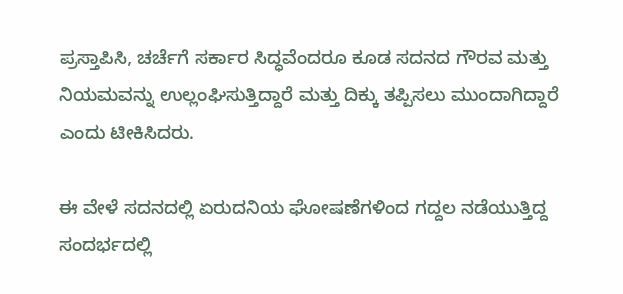ಪ್ರಸ್ತಾಪಿಸಿ, ಚರ್ಚೆಗೆ ಸರ್ಕಾರ ಸಿದ್ಧವೆಂದರೂ ಕೂಡ ಸದನದ ಗೌರವ ಮತ್ತು ನಿಯಮವನ್ನು ಉಲ್ಲಂಘಿಸುತ್ತಿದ್ದಾರೆ ಮತ್ತು ದಿಕ್ಕು ತಪ್ಪಿಸಲು ಮುಂದಾಗಿದ್ದಾರೆ ಎಂದು ಟೀಕಿಸಿದರು.

ಈ ವೇಳೆ ಸದನದಲ್ಲಿ ಏರುದನಿಯ ಘೋಷಣೆಗಳಿಂದ ಗದ್ದಲ ನಡೆಯುತ್ತಿದ್ದ ಸಂದರ್ಭದಲ್ಲಿ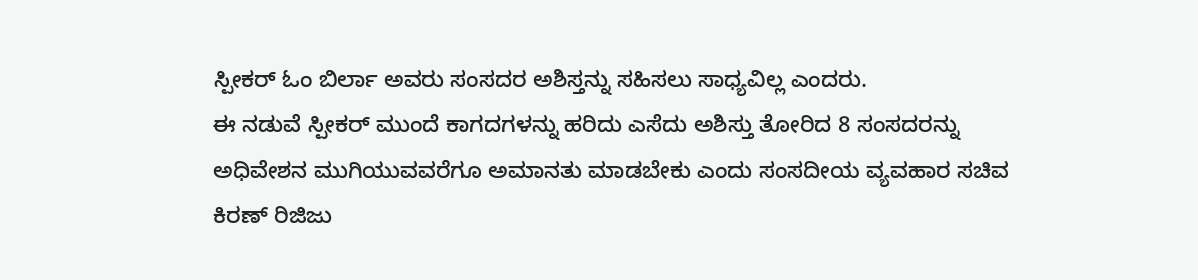ಸ್ಪೀಕರ್‌ ಓಂ ಬಿರ್ಲಾ ಅವರು ಸಂಸದರ ಅಶಿಸ್ತನ್ನು ಸಹಿಸಲು ಸಾಧ್ಯವಿಲ್ಲ ಎಂದರು.
ಈ ನಡುವೆ ಸ್ಪೀಕರ್‌ ಮುಂದೆ ಕಾಗದಗಳನ್ನು ಹರಿದು ಎಸೆದು ಅಶಿಸ್ತು ತೋರಿದ 8 ಸಂಸದರನ್ನು ಅಧಿವೇಶನ ಮುಗಿಯುವವರೆಗೂ ಅಮಾನತು ಮಾಡಬೇಕು ಎಂದು ಸಂಸದೀಯ ವ್ಯವಹಾರ ಸಚಿವ ಕಿರಣ್‌ ರಿಜಿಜು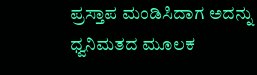ಪ್ರಸ್ತಾಪ ಮಂಡಿಸಿದಾಗ ಅದನ್ನು ಧ್ವನಿಮತದ ಮೂಲಕ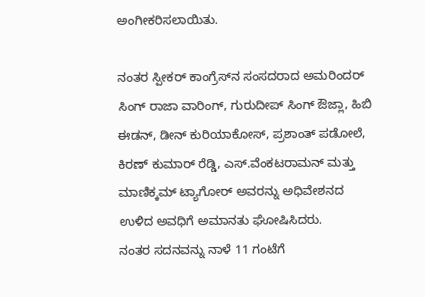ಅಂಗೀಕರಿಸಲಾಯಿತು.

ನಂತರ ಸ್ಪೀಕರ್‌ ಕಾಂಗ್ರೆಸ್‌‍ನ ಸಂಸದರಾದ ಅಮರಿಂದರ್‌ ಸಿಂಗ್‌ ರಾಜಾ ವಾರಿಂಗ್‌, ಗುರುದೀಪ್‌ ಸಿಂಗ್‌ ಔಜ್ಲಾ, ಹಿಬಿ ಈಡನ್‌, ಡೀನ್‌ ಕುರಿಯಾಕೋಸ್‌‍, ಪ್ರಶಾಂತ್‌ ಪಡೋಲೆ, ಕಿರಣ್‌ ಕುಮಾರ್‌ ರೆಡ್ಡಿ, ಎಸ್‌‍.ವೆಂಕಟರಾಮನ್‌ ಮತ್ತು ಮಾಣಿಕ್ಕಮ್‌ ಟ್ಯಾಗೋರ್‌ ಅವರನ್ನು ಅಧಿವೇಶನದ ಉಳಿದ ಅವಧಿಗೆ ಅಮಾನತು ಘೋಷಿಸಿದರು.
ನಂತರ ಸದನವನ್ನು ನಾಳೆ 11 ಗಂಟೆಗೆ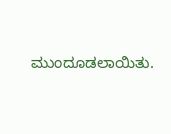ಮುಂದೂಡಲಾಯಿತು.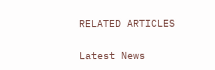RELATED ARTICLES

Latest News